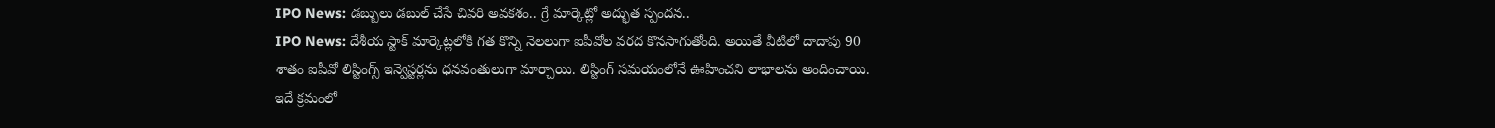IPO News: డబ్బులు డబుల్ చేసే చివరి అవకశం.. గ్రే మార్కెట్లో అద్భుత స్పందన..
IPO News: దేశీయ స్టాక్ మార్కెట్లలోకి గత కొన్ని నెలలుగా ఐపీవోల వరద కొనసాగుతోంది. అయితే వీటిలో దాదాపు 90 శాతం ఐపీవో లిస్టింగ్స్ ఇన్వెస్టర్లను ధనవంతులుగా మార్చాయి. లిస్టింగ్ సమయంలోనే ఊహించని లాభాలను అందించాయి.
ఇదే క్రమంలో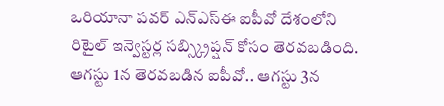ఒరియానా పవర్ ఎన్ఎస్ఈ ఐపీవో దేశంలోని రిటైల్ ఇన్వెస్టర్ల సబ్స్క్రిప్షన్ కోసం తెరవబడింది. ఆగస్టు 1న తెరవబడిన ఐపీవో.. ఆగస్టు 3న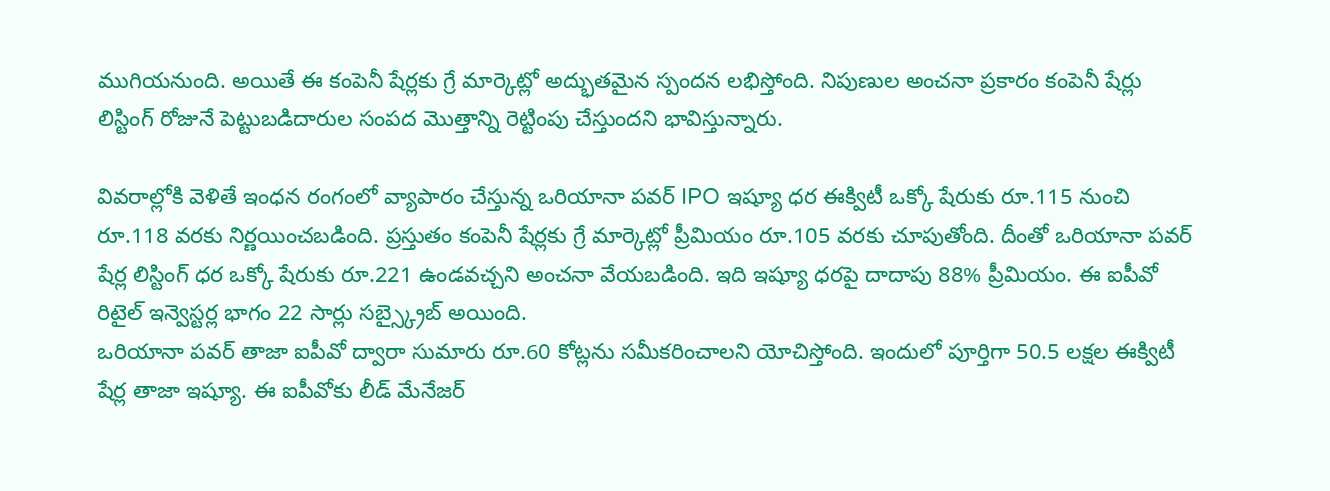ముగియనుంది. అయితే ఈ కంపెనీ షేర్లకు గ్రే మార్కెట్లో అద్భుతమైన స్పందన లభిస్తోంది. నిపుణుల అంచనా ప్రకారం కంపెనీ షేర్లు లిస్టింగ్ రోజునే పెట్టుబడిదారుల సంపద మొత్తాన్ని రెట్టింపు చేస్తుందని భావిస్తున్నారు.

వివరాల్లోకి వెళితే ఇంధన రంగంలో వ్యాపారం చేస్తున్న ఒరియానా పవర్ IPO ఇష్యూ ధర ఈక్విటీ ఒక్కో షేరుకు రూ.115 నుంచి రూ.118 వరకు నిర్ణయించబడింది. ప్రస్తుతం కంపెనీ షేర్లకు గ్రే మార్కెట్లో ప్రీమియం రూ.105 వరకు చూపుతోంది. దీంతో ఒరియానా పవర్ షేర్ల లిస్టింగ్ ధర ఒక్కో షేరుకు రూ.221 ఉండవచ్చని అంచనా వేయబడింది. ఇది ఇష్యూ ధరపై దాదాపు 88% ప్రీమియం. ఈ ఐపీవో రిటైల్ ఇన్వెస్టర్ల భాగం 22 సార్లు సబ్స్క్రైబ్ అయింది.
ఒరియానా పవర్ తాజా ఐపీవో ద్వారా సుమారు రూ.60 కోట్లను సమీకరించాలని యోచిస్తోంది. ఇందులో పూర్తిగా 50.5 లక్షల ఈక్విటీ షేర్ల తాజా ఇష్యూ. ఈ ఐపీవోకు లీడ్ మేనేజర్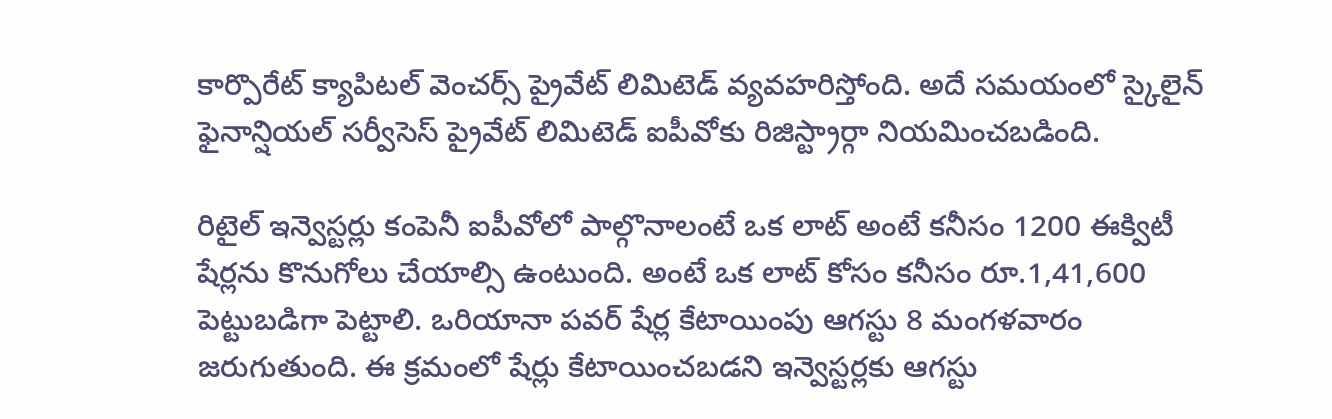కార్పొరేట్ క్యాపిటల్ వెంచర్స్ ప్రైవేట్ లిమిటెడ్ వ్యవహరిస్తోంది. అదే సమయంలో స్కైలైన్ ఫైనాన్షియల్ సర్వీసెస్ ప్రైవేట్ లిమిటెడ్ ఐపీవోకు రిజిస్ట్రార్గా నియమించబడింది.

రిటైల్ ఇన్వెస్టర్లు కంపెనీ ఐపీవోలో పాల్గొనాలంటే ఒక లాట్ అంటే కనీసం 1200 ఈక్విటీ షేర్లను కొనుగోలు చేయాల్సి ఉంటుంది. అంటే ఒక లాట్ కోసం కనీసం రూ.1,41,600 పెట్టుబడిగా పెట్టాలి. ఒరియానా పవర్ షేర్ల కేటాయింపు ఆగస్టు 8 మంగళవారం జరుగుతుంది. ఈ క్రమంలో షేర్లు కేటాయించబడని ఇన్వెస్టర్లకు ఆగస్టు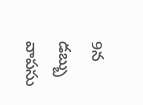9న డబ్బు వాపసు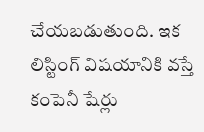చేయబడుతుంది. ఇక లిస్టింగ్ విషయానికి వస్తే కంపెనీ షేర్లు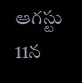ఆగస్టు 11న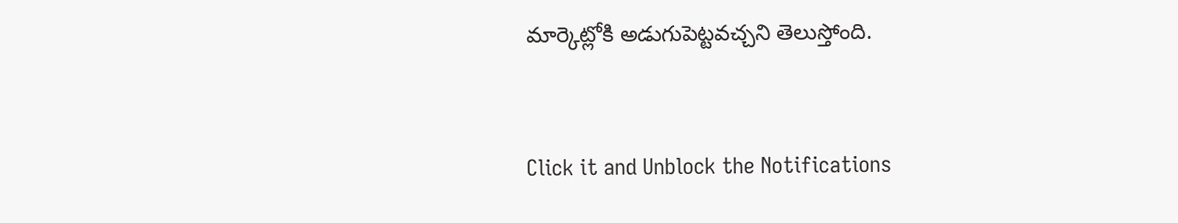మార్కెట్లోకి అడుగుపెట్టవచ్చని తెలుస్తోంది.


Click it and Unblock the Notifications